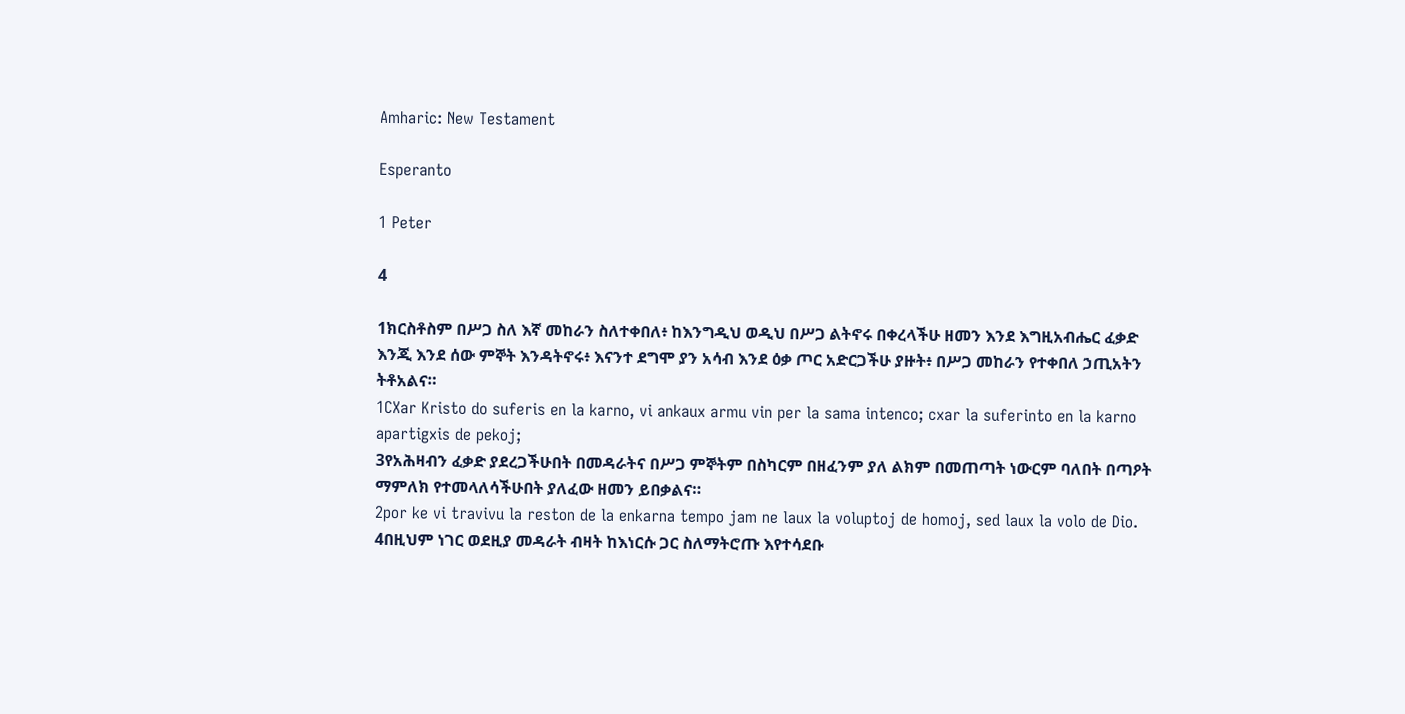Amharic: New Testament

Esperanto

1 Peter

4

1ክርስቶስም በሥጋ ስለ እኛ መከራን ስለተቀበለ፥ ከእንግዲህ ወዲህ በሥጋ ልትኖሩ በቀረላችሁ ዘመን እንደ እግዚአብሔር ፈቃድ እንጂ እንደ ሰው ምኞት እንዳትኖሩ፥ እናንተ ደግሞ ያን አሳብ እንደ ዕቃ ጦር አድርጋችሁ ያዙት፥ በሥጋ መከራን የተቀበለ ኃጢአትን ትቶአልና።
1CXar Kristo do suferis en la karno, vi ankaux armu vin per la sama intenco; cxar la suferinto en la karno apartigxis de pekoj;
3የአሕዛብን ፈቃድ ያደረጋችሁበት በመዳራትና በሥጋ ምኞትም በስካርም በዘፈንም ያለ ልክም በመጠጣት ነውርም ባለበት በጣዖት ማምለክ የተመላለሳችሁበት ያለፈው ዘመን ይበቃልና።
2por ke vi travivu la reston de la enkarna tempo jam ne laux la voluptoj de homoj, sed laux la volo de Dio.
4በዚህም ነገር ወደዚያ መዳራት ብዛት ከእነርሱ ጋር ስለማትሮጡ እየተሳደቡ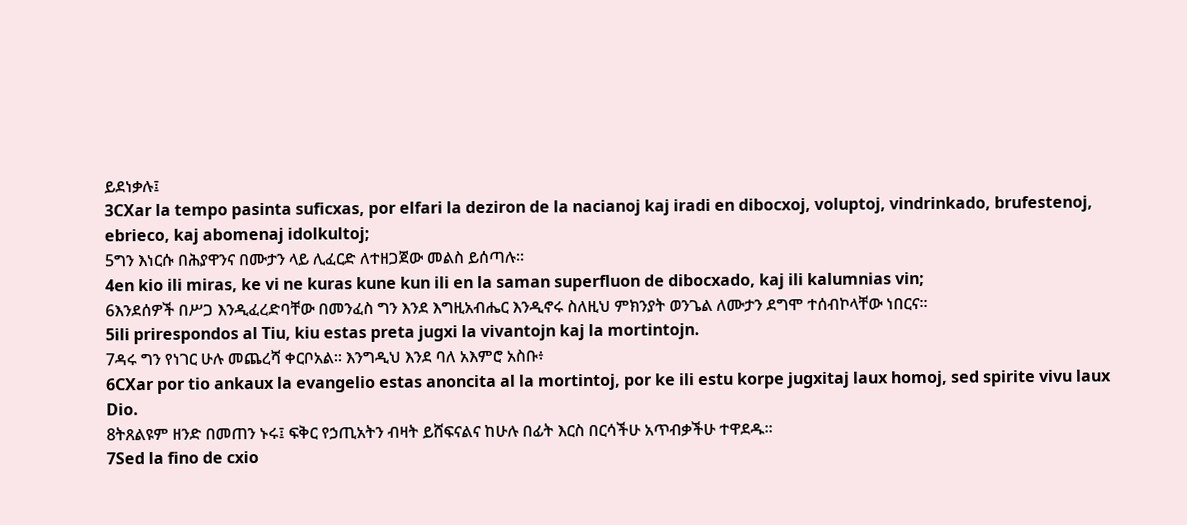ይደነቃሉ፤
3CXar la tempo pasinta suficxas, por elfari la deziron de la nacianoj kaj iradi en dibocxoj, voluptoj, vindrinkado, brufestenoj, ebrieco, kaj abomenaj idolkultoj;
5ግን እነርሱ በሕያዋንና በሙታን ላይ ሊፈርድ ለተዘጋጀው መልስ ይሰጣሉ።
4en kio ili miras, ke vi ne kuras kune kun ili en la saman superfluon de dibocxado, kaj ili kalumnias vin;
6እንደሰዎች በሥጋ እንዲፈረድባቸው በመንፈስ ግን እንደ እግዚአብሔር እንዲኖሩ ስለዚህ ምክንያት ወንጌል ለሙታን ደግሞ ተሰብኮላቸው ነበርና።
5ili prirespondos al Tiu, kiu estas preta jugxi la vivantojn kaj la mortintojn.
7ዳሩ ግን የነገር ሁሉ መጨረሻ ቀርቦአል። እንግዲህ እንደ ባለ አእምሮ አስቡ፥
6CXar por tio ankaux la evangelio estas anoncita al la mortintoj, por ke ili estu korpe jugxitaj laux homoj, sed spirite vivu laux Dio.
8ትጸልዩም ዘንድ በመጠን ኑሩ፤ ፍቅር የኃጢአትን ብዛት ይሸፍናልና ከሁሉ በፊት እርስ በርሳችሁ አጥብቃችሁ ተዋደዱ።
7Sed la fino de cxio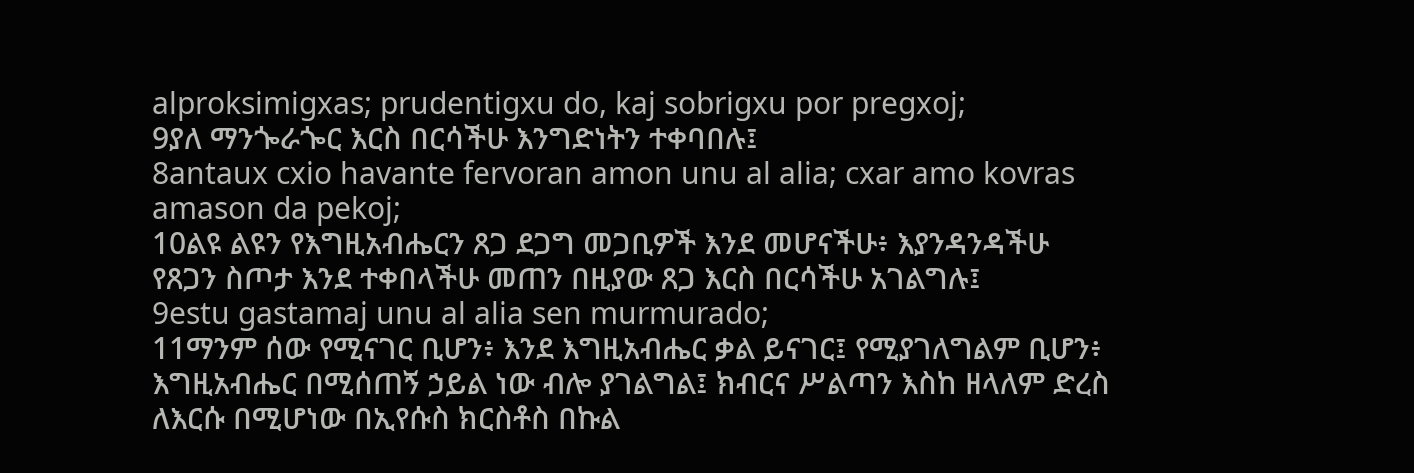alproksimigxas; prudentigxu do, kaj sobrigxu por pregxoj;
9ያለ ማንጐራጐር እርስ በርሳችሁ እንግድነትን ተቀባበሉ፤
8antaux cxio havante fervoran amon unu al alia; cxar amo kovras amason da pekoj;
10ልዩ ልዩን የእግዚአብሔርን ጸጋ ደጋግ መጋቢዎች እንደ መሆናችሁ፥ እያንዳንዳችሁ የጸጋን ስጦታ እንደ ተቀበላችሁ መጠን በዚያው ጸጋ እርስ በርሳችሁ አገልግሉ፤
9estu gastamaj unu al alia sen murmurado;
11ማንም ሰው የሚናገር ቢሆን፥ እንደ እግዚአብሔር ቃል ይናገር፤ የሚያገለግልም ቢሆን፥ እግዚአብሔር በሚሰጠኝ ኃይል ነው ብሎ ያገልግል፤ ክብርና ሥልጣን እስከ ዘላለም ድረስ ለእርሱ በሚሆነው በኢየሱስ ክርስቶስ በኩል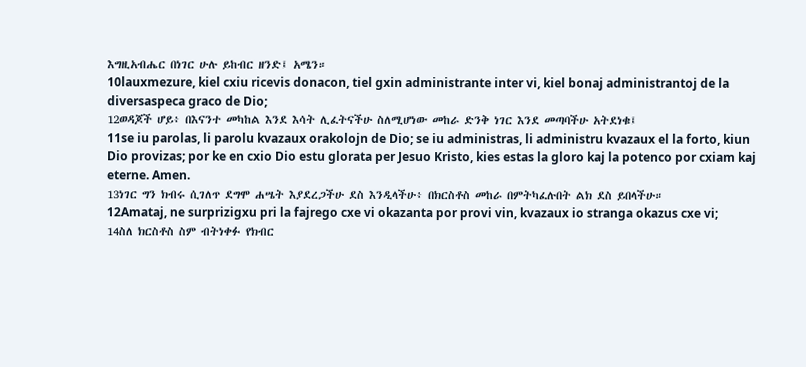እግዚአብሔር በነገር ሁሉ ይከብር ዘንድ፤ አሜን።
10lauxmezure, kiel cxiu ricevis donacon, tiel gxin administrante inter vi, kiel bonaj administrantoj de la diversaspeca graco de Dio;
12ወዳጆች ሆይ፥ በእናንተ መካከል እንደ እሳት ሊፈትናችሁ ስለሚሆነው መከራ ድንቅ ነገር እንደ መጣባችሁ አትደነቁ፤
11se iu parolas, li parolu kvazaux orakolojn de Dio; se iu administras, li administru kvazaux el la forto, kiun Dio provizas; por ke en cxio Dio estu glorata per Jesuo Kristo, kies estas la gloro kaj la potenco por cxiam kaj eterne. Amen.
13ነገር ግን ክብሩ ሲገለጥ ደግሞ ሐሤት እያደረጋችሁ ደስ እንዲላችሁ፥ በክርስቶስ መከራ በምትካፈሉበት ልክ ደስ ይበላችሁ።
12Amataj, ne surprizigxu pri la fajrego cxe vi okazanta por provi vin, kvazaux io stranga okazus cxe vi;
14ስለ ክርስቶስ ስም ብትነቀፉ የክብር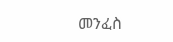መንፈስ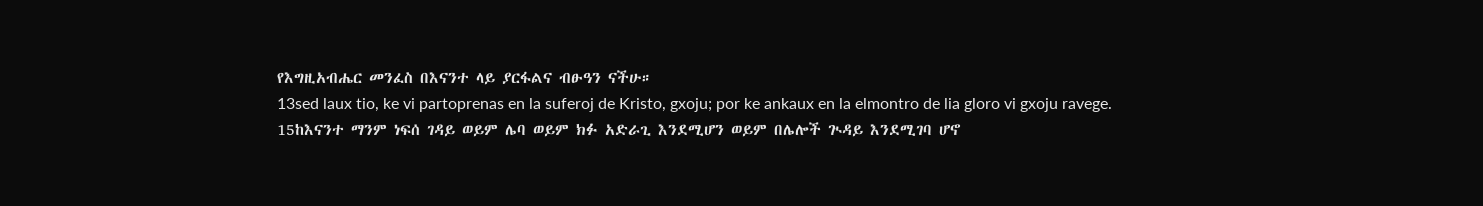የእግዚአብሔር መንፈስ በእናንተ ላይ ያርፋልና ብፁዓን ናችሁ።
13sed laux tio, ke vi partoprenas en la suferoj de Kristo, gxoju; por ke ankaux en la elmontro de lia gloro vi gxoju ravege.
15ከእናንተ ማንም ነፍሰ ገዳይ ወይም ሌባ ወይም ክፉ አድራጊ እንደሚሆን ወይም በሌሎች ጒዳይ እንደሚገባ ሆኖ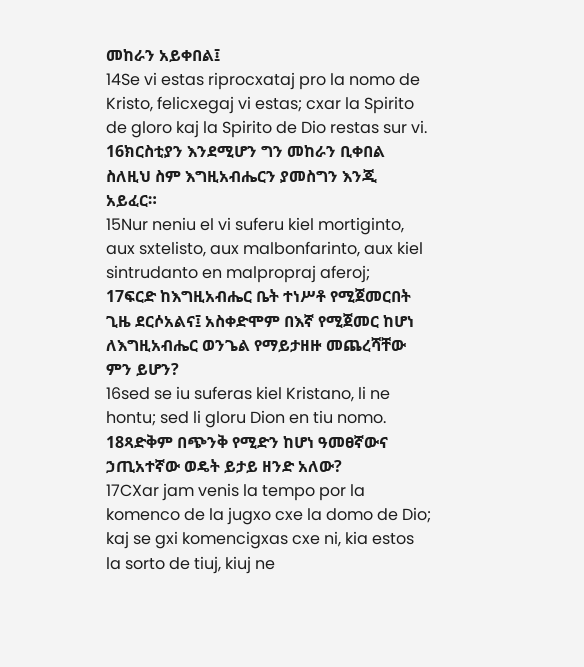መከራን አይቀበል፤
14Se vi estas riprocxataj pro la nomo de Kristo, felicxegaj vi estas; cxar la Spirito de gloro kaj la Spirito de Dio restas sur vi.
16ክርስቲያን እንደሚሆን ግን መከራን ቢቀበል ስለዚህ ስም እግዚአብሔርን ያመስግን እንጂ አይፈር።
15Nur neniu el vi suferu kiel mortiginto, aux sxtelisto, aux malbonfarinto, aux kiel sintrudanto en malpropraj aferoj;
17ፍርድ ከእግዚአብሔር ቤት ተነሥቶ የሚጀመርበት ጊዜ ደርሶአልና፤ አስቀድሞም በእኛ የሚጀመር ከሆነ ለእግዚአብሔር ወንጌል የማይታዘዙ መጨረሻቸው ምን ይሆን?
16sed se iu suferas kiel Kristano, li ne hontu; sed li gloru Dion en tiu nomo.
18ጻድቅም በጭንቅ የሚድን ከሆነ ዓመፀኛውና ኃጢአተኛው ወዴት ይታይ ዘንድ አለው?
17CXar jam venis la tempo por la komenco de la jugxo cxe la domo de Dio; kaj se gxi komencigxas cxe ni, kia estos la sorto de tiuj, kiuj ne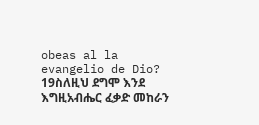obeas al la evangelio de Dio?
19ስለዚህ ደግሞ እንደ እግዚአብሔር ፈቃድ መከራን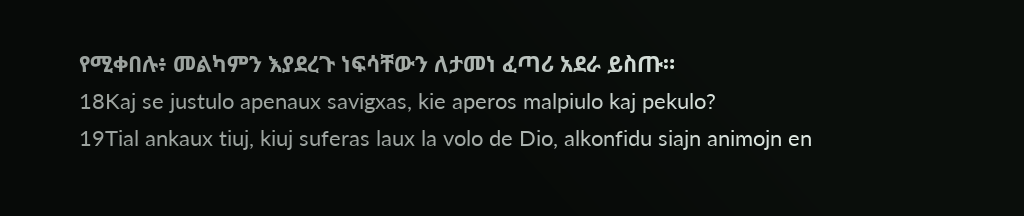የሚቀበሉ፥ መልካምን እያደረጉ ነፍሳቸውን ለታመነ ፈጣሪ አደራ ይስጡ።
18Kaj se justulo apenaux savigxas, kie aperos malpiulo kaj pekulo?
19Tial ankaux tiuj, kiuj suferas laux la volo de Dio, alkonfidu siajn animojn en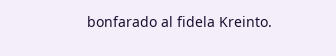bonfarado al fidela Kreinto.